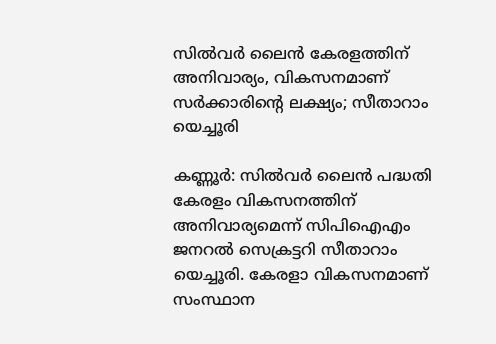സില്‍വര്‍ ലൈന്‍ കേരളത്തിന് അനിവാര്യം, വികസനമാണ് സര്‍ക്കാരിന്റെ ലക്ഷ്യം; സീതാറാം യെച്ചൂരി

കണ്ണൂര്‍: സില്‍വര്‍ ലൈന്‍ പദ്ധതി കേരളം വികസനത്തിന് അനിവാര്യമെന്ന് സിപിഐഎം ജനറല്‍ സെക്രട്ടറി സീതാറാം യെച്ചൂരി. കേരളാ വികസനമാണ് സംസ്ഥാന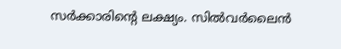സര്‍ക്കാരിന്റെ ലക്ഷ്യം. സില്‍വര്‍ലൈന്‍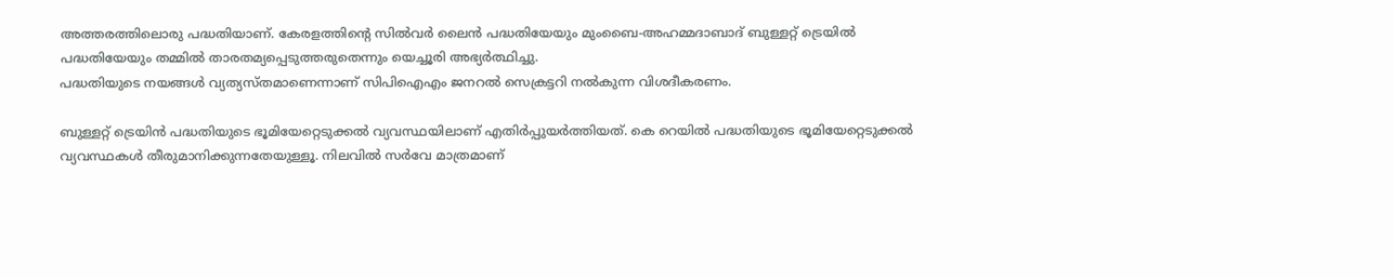അത്തരത്തിലൊരു പദ്ധതിയാണ്. കേരളത്തിന്റെ സില്‍വര്‍ ലൈന്‍ പദ്ധതിയേയും മുംബൈ-അഹമ്മദാബാദ് ബുള്ളറ്റ് ട്രെയില്‍ പദ്ധതിയേയും തമ്മില്‍ താരതമ്യപ്പെടുത്തരുതെന്നും യെച്ചൂരി അഭ്യര്‍ത്ഥിച്ചു.
പദ്ധതിയുടെ നയങ്ങള്‍ വ്യത്യസ്തമാണെന്നാണ് സിപിഐഎം ജനറല്‍ സെക്രട്ടറി നല്‍കുന്ന വിശദീകരണം.

ബുള്ളറ്റ് ട്രെയിന്‍ പദ്ധതിയുടെ ഭൂമിയേറ്റെടുക്കല്‍ വ്യവസ്ഥയിലാണ് എതിര്‍പ്പുയര്‍ത്തിയത്. കെ റെയില്‍ പദ്ധതിയുടെ ഭൂമിയേറ്റെടുക്കല്‍ വ്യവസ്ഥകള്‍ തീരുമാനിക്കുന്നതേയുള്ളൂ. നിലവില്‍ സര്‍വേ മാത്രമാണ്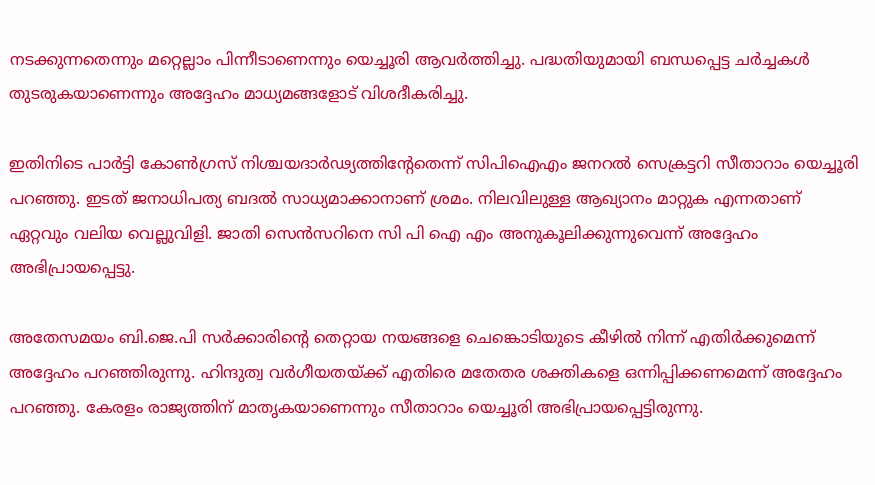നടക്കുന്നതെന്നും മറ്റെല്ലാം പിന്നീടാണെന്നും യെച്ചൂരി ആവര്‍ത്തിച്ചു. പദ്ധതിയുമായി ബന്ധപ്പെട്ട ചര്‍ച്ചകള്‍ തുടരുകയാണെന്നും അദ്ദേഹം മാധ്യമങ്ങളോട് വിശദീകരിച്ചു.

ഇതിനിടെ പാര്‍ട്ടി കോണ്‍ഗ്രസ് നിശ്ചയദാര്‍ഢ്യത്തിന്റേതെന്ന് സിപിഐഎം ജനറല്‍ സെക്രട്ടറി സീതാറാം യെച്ചൂരി പറഞ്ഞു. ഇടത് ജനാധിപത്യ ബദല്‍ സാധ്യമാക്കാനാണ് ശ്രമം. നിലവിലുള്ള ആഖ്യാനം മാറ്റുക എന്നതാണ് ഏറ്റവും വലിയ വെല്ലുവിളി. ജാതി സെന്‍സറിനെ സി പി ഐ എം അനുകൂലിക്കുന്നുവെന്ന് അദ്ദേഹം അഭിപ്രായപ്പെട്ടു.

അതേസമയം ബി.ജെ.പി സര്‍ക്കാരിന്റെ തെറ്റായ നയങ്ങളെ ചെങ്കൊടിയുടെ കീഴില്‍ നിന്ന് എതിര്‍ക്കുമെന്ന് അദ്ദേഹം പറഞ്ഞിരുന്നു. ഹിന്ദുത്വ വര്‍ഗീയതയ്ക്ക് എതിരെ മതേതര ശക്തികളെ ഒന്നിപ്പിക്കണമെന്ന് അദ്ദേഹം പറഞ്ഞു. കേരളം രാജ്യത്തിന് മാതൃകയാണെന്നും സീതാറാം യെച്ചൂരി അഭിപ്രായപ്പെട്ടിരുന്നു.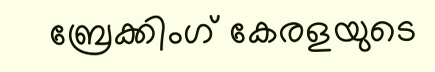ബ്രേക്കിംഗ് കേരളയുടെ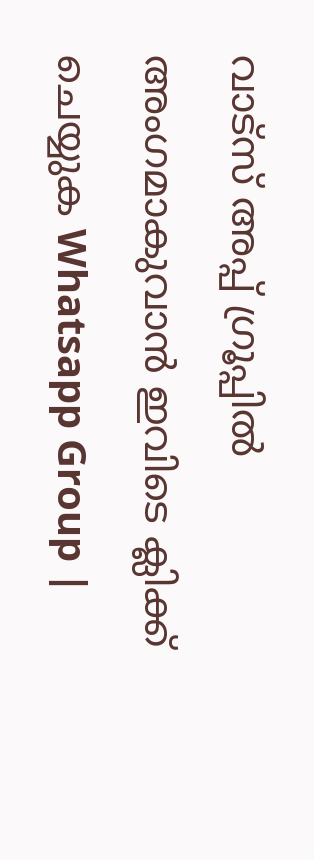വാട്സ് അപ്പ് ഗ്രൂപ്പിൽ അംഗമാകുവാൻ ഇവിടെ ക്ലിക്ക് ചെയ്യുക Whatsapp Group |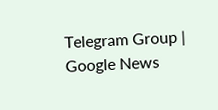Telegram Group | Google News